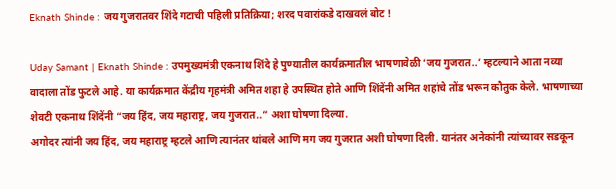Eknath Shinde : जय गुजरातवर शिंदे गटाची पहिली प्रतिक्रिया; शरद पवारांकडे दाखवलं बोट !

Uday Samant | Eknath Shinde : उपमुख्यमंत्री एकनाथ शिंदे हे पुण्यातील कार्यक्रमातील भाषणावेळी ‘जय गुजरात..’ म्हटल्याने आता नव्या वादाला तोंड फुटले आहे. या कार्यक्रमात केंद्रीय गृहमंत्री अमित शहा हे उपस्थित होते आणि शिंदेंनी अमित शहांचे तोंड भरून कौतुक केले. भाषणाच्या शेवटी एकनाथ शिंदेंनी “जय हिंद, जय महाराष्ट्र, जय गुजरात..” अशा घोषणा दिल्या.
अगोदर त्यांनी जय हिंद, जय महाराष्ट्र म्हटले आणि त्यानंतर थांबले आणि मग जय गुजरात अशी घोषणा दिली. यानंतर अनेकांनी त्यांच्यावर सडकून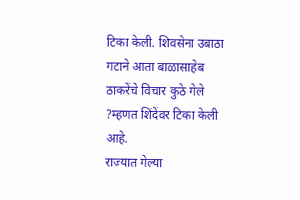टिका केली. शिवसेना उबाठा गटाने आता बाळासाहेब ठाकरेंचे विचार कुठे गेले ?म्हणत शिंदेंवर टिका केली आहे.
राज्यात गेल्या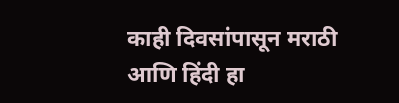काही दिवसांपासून मराठी आणि हिंदी हा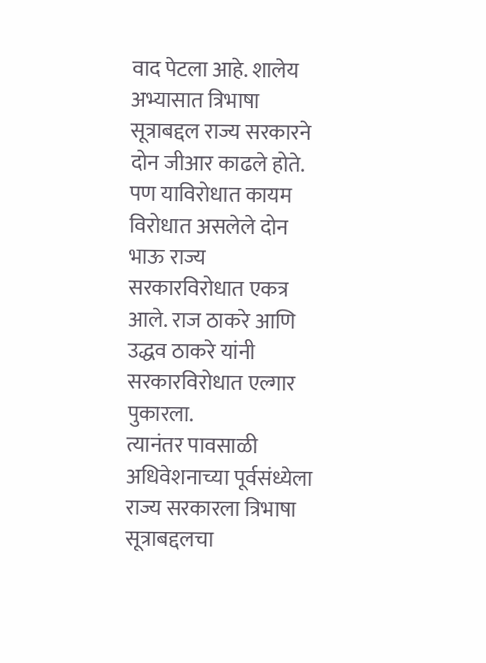वाद पेटला आहे. शालेय अभ्यासात त्रिभाषा सूत्राबद्दल राज्य सरकारने दोन जीआर काढले होते. पण याविरोधात कायम विरोधात असलेले दोन भाऊ राज्य सरकारविरोधात एकत्र आले. राज ठाकरे आणि उद्धव ठाकरे यांनी सरकारविरोधात एल्गार पुकारला.
त्यानंतर पावसाळी अधिवेशनाच्या पूर्वसंध्येला राज्य सरकारला त्रिभाषा सूत्राबद्दलचा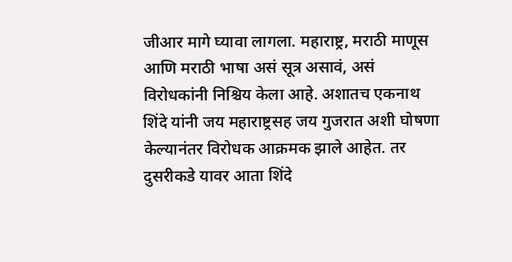जीआर मागे घ्यावा लागला. महाराष्ट्र, मराठी माणूस आणि मराठी भाषा असं सूत्र असावं, असं विरोधकांनी निश्चिय केला आहे. अशातच एकनाथ शिंदे यांनी जय महाराष्ट्रसह जय गुजरात अशी घोषणा केल्यानंतर विरोधक आक्रमक झाले आहेत. तर दुसरीकडे यावर आता शिंदे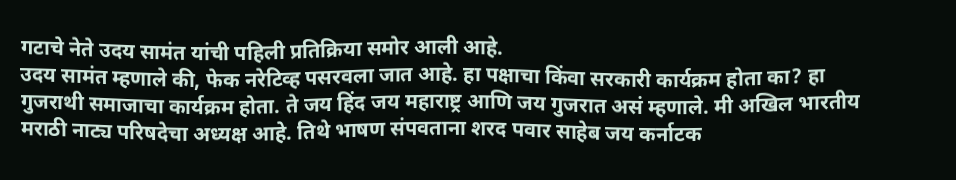गटाचे नेते उदय सामंत यांची पहिली प्रतिक्रिया समोर आली आहे.
उदय सामंत म्हणाले की, फेक नरेटिव्ह पसरवला जात आहे. हा पक्षाचा किंवा सरकारी कार्यक्रम होता का? हा गुजराथी समाजाचा कार्यक्रम होता. ते जय हिंद जय महाराष्ट्र आणि जय गुजरात असं म्हणाले. मी अखिल भारतीय मराठी नाट्य परिषदेचा अध्यक्ष आहे. तिथे भाषण संपवताना शरद पवार साहेब जय कर्नाटक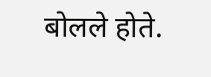बोलले होते.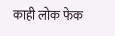काही लोक फेक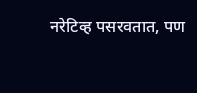नरेटिव्ह पसरवतात, पण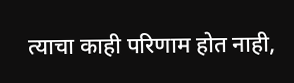त्याचा काही परिणाम होत नाही,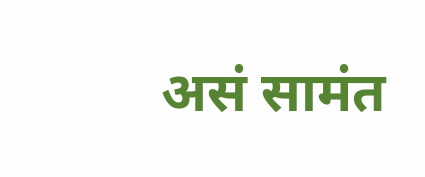असं सामंत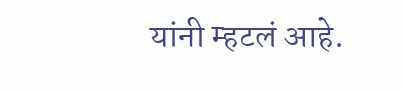यांनी म्हटलं आहे.